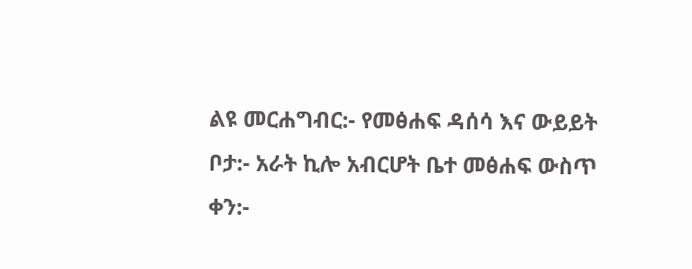ልዩ መርሐግብር:- የመፅሐፍ ዳሰሳ እና ውይይት
ቦታ:- አራት ኪሎ አብርሆት ቤተ መፅሐፍ ውስጥ
ቀን:-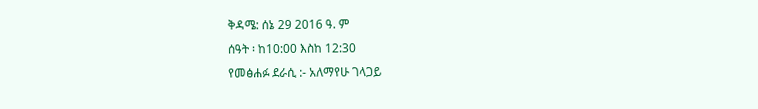ቅዳሜ: ሰኔ 29 2016 ዓ. ም
ሰዓት ፡ ከ10:00 እስከ 12:30
የመፅሐፉ ደራሲ :- አለማየሁ ገላጋይ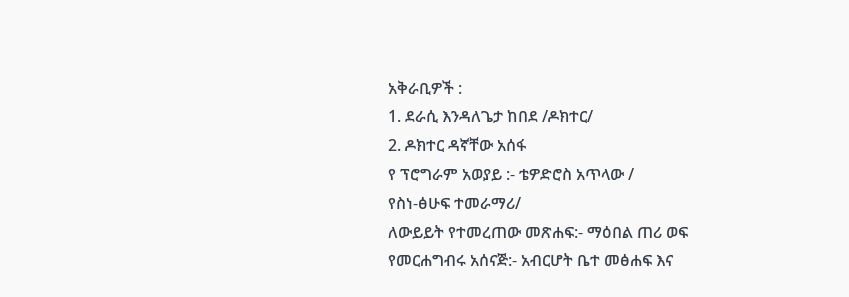አቅራቢዎች :
1. ደራሲ እንዳለጌታ ከበደ /ዶክተር/
2. ዶክተር ዳኛቸው አሰፋ
የ ፕሮግራም አወያይ :- ቴዎድሮስ አጥላው /
የስነ-ፅሁፍ ተመራማሪ/
ለውይይት የተመረጠው መጽሐፍ:- ማዕበል ጠሪ ወፍ
የመርሐግብሩ አሰናጅ:- አብርሆት ቤተ መፅሐፍ እና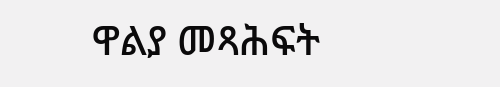ዋልያ መጻሕፍት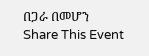በጋራ በመሆን
Share This Event